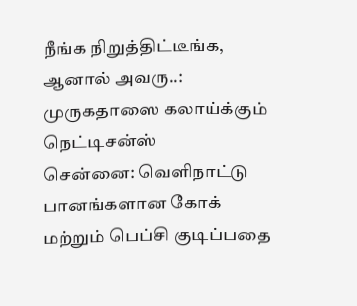நீங்க நிறுத்திட்டீங்க, ஆனால் அவரு..: முருகதாஸை கலாய்க்கும் நெட்டிசன்ஸ்
சென்னை: வெளிநாட்டு பானங்களான கோக் மற்றும் பெப்சி குடிப்பதை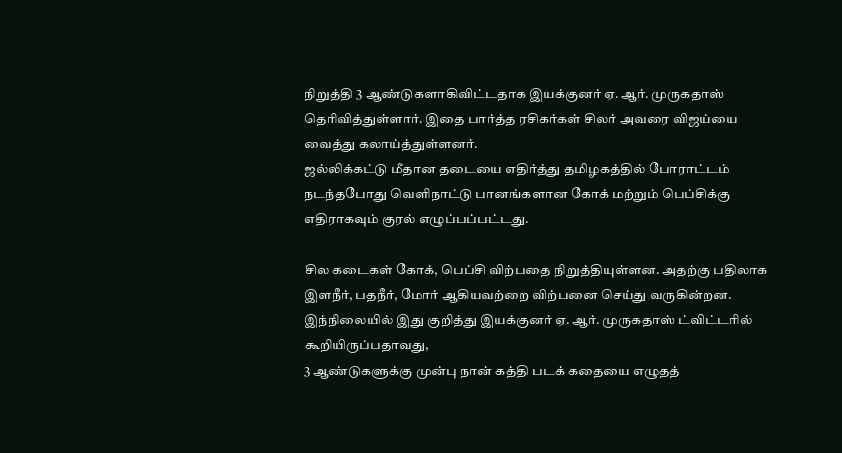நிறுத்தி 3 ஆண்டுகளாகிவிட்டதாக இயக்குனர் ஏ. ஆர். முருகதாஸ் தெரிவித்துள்ளார். இதை பார்த்த ரசிகர்கள் சிலர் அவரை விஜய்யை வைத்து கலாய்த்துள்ளனர்.
ஜல்லிக்கட்டு மீதான தடையை எதிர்த்து தமிழகத்தில் போராட்டம் நடந்தபோது வெளிநாட்டு பானங்களான கோக் மற்றும் பெப்சிக்கு எதிராகவும் குரல் எழுப்பப்பட்டது.

சில கடைகள் கோக், பெப்சி விற்பதை நிறுத்தியுள்ளன. அதற்கு பதிலாக இளநீர், பதநீர், மோர் ஆகியவற்றை விற்பனை செய்து வருகின்றன. இந்நிலையில் இது குறித்து இயக்குனர் ஏ. ஆர். முருகதாஸ் ட்விட்டரில் கூறியிருப்பதாவது,
3 ஆண்டுகளுக்கு முன்பு நான் கத்தி படக் கதையை எழுதத்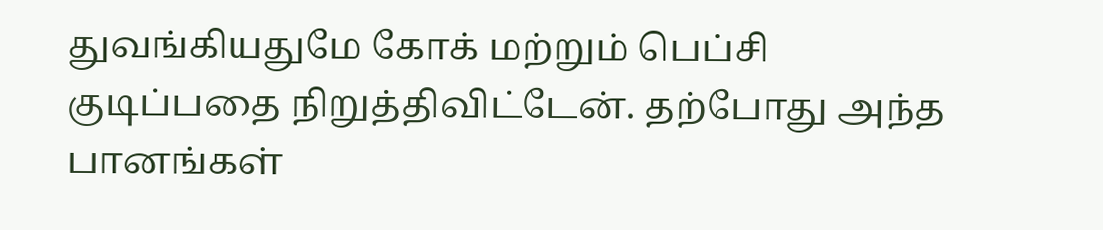துவங்கியதுமே கோக் மற்றும் பெப்சி குடிப்பதை நிறுத்திவிட்டேன். தற்போது அந்த பானங்கள்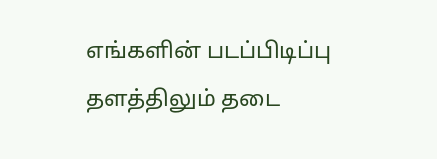எங்களின் படப்பிடிப்பு தளத்திலும் தடை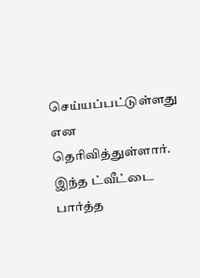செய்யப்பட்டுள்ளது என தெரிவித்துள்ளார்.
இந்த ட்வீட்டை பார்த்த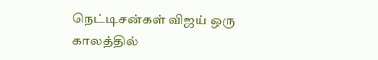நெட்டிசன்கள் விஜய் ஒரு காலத்தில்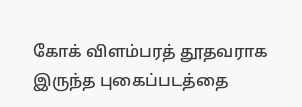கோக் விளம்பரத் தூதவராக இருந்த புகைப்படத்தை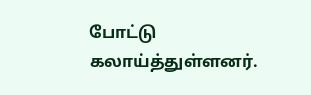போட்டு கலாய்த்துள்ளனர்.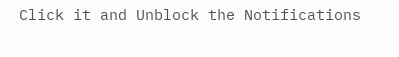Click it and Unblock the Notifications